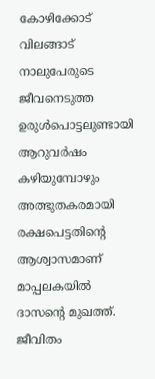കോഴിക്കോട് വിലങ്ങാട് നാലുപേരുടെ ജീവനെടുത്ത ഉരുള്‍പൊട്ടലുണ്ടായി ആറുവര്‍ഷം കഴിയുമ്പോഴും അത്ഭുതകരമായി രക്ഷപെട്ടതിന്‍റെ ആശ്വാസമാണ് മാപ്പലകയില്‍ ദാസന്‍റെ മുഖത്ത്. ജീവിതം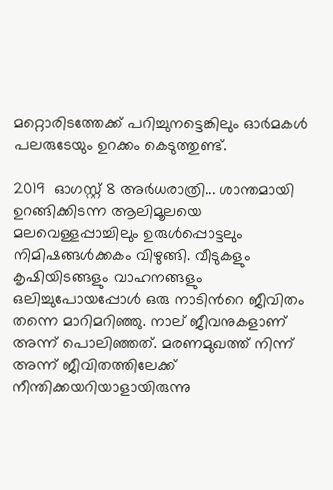മറ്റൊരിടത്തേക്ക് പറിച്ചുനട്ടെങ്കിലും ഓര്‍മകള്‍ പലരുടേയും ഉറക്കം കെടുത്തുണ്ട്.

2019  ഓഗസ്റ്റ് 8 അര്‍ധരാത്രി... ശാന്തമായി ഉറങ്ങിക്കിടന്ന ആലിമൂലയെ മലവെള്ളപ്പാച്ചിലും ഉരുള്‍പ്പൊട്ടലും നിമിഷങ്ങള്‍ക്കകം വിഴുങ്ങി. വീടുകളും കൃഷിയിടങ്ങളും വാഹനങ്ങളും ഒലിച്ചുപോയപ്പോള്‍ ഒരു നാടിന്‍റെ ജീവിതം തന്നെ മാറിമറിഞ്ഞു. നാല് ജീവനുകളാണ് അന്ന് പൊലിഞ്ഞത്. മരണമുഖത്ത് നിന്ന് അന്ന് ജീവിതത്തിലേക്ക് നീന്തിക്കയറിയാളായിരുന്നു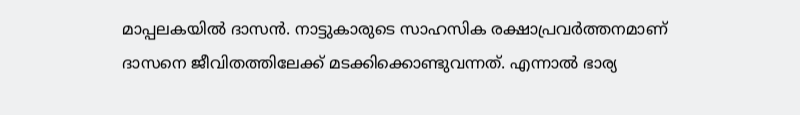മാപ്പലകയില്‍ ദാസന്‍. നാട്ടുകാരുടെ സാഹസിക രക്ഷാപ്രവര്‍ത്തനമാണ് ദാസനെ ജീവിതത്തിലേക്ക് മടക്കിക്കൊണ്ടുവന്നത്. എന്നാല്‍ ഭാര്യ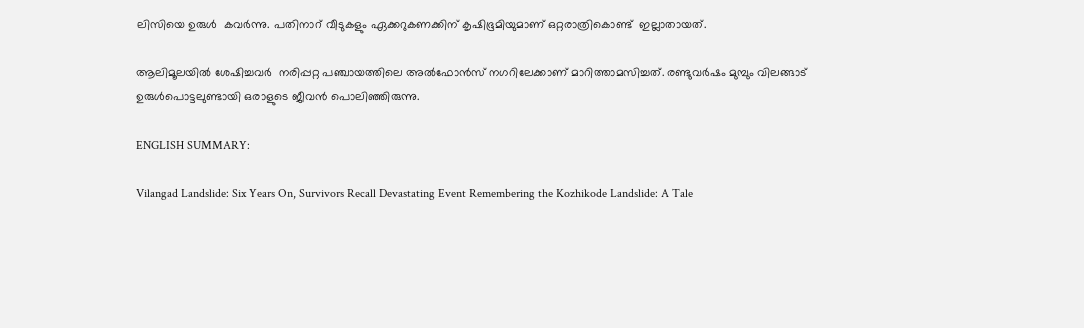ലിസിയെ ഉരുള്‍  കവര്‍ന്നു. പതിനാറ് വീടുകളും ഏക്കറുകണക്കിന് കൃഷിഭൂമിയുമാണ് ഒറ്റരാത്രികൊണ്ട്  ഇല്ലാതായത്.

ആലിമൂലയില്‍ ശേഷിച്ചവര്‍  നരിപ്പറ്റ പഞ്ചായത്തിലെ അല്‍ഫോന്‍സ് നഗറിലേക്കാണ് മാറിത്താമസിച്ചത്. രണ്ടുവര്‍ഷം മുമ്പും വിലങ്ങാട് ഉരുള്‍പൊട്ടലുണ്ടായി ഒരാളുടെ ജീവന്‍ പൊലിഞ്ഞിരുന്നു.

ENGLISH SUMMARY:

Vilangad Landslide: Six Years On, Survivors Recall Devastating Event Remembering the Kozhikode Landslide: A Tale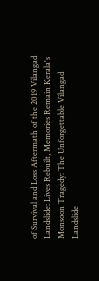of Survival and Loss Aftermath of the 2019 Vilangad Landslide: Lives Rebuilt, Memories Remain Kerala's Monsoon Tragedy: The Unforgettable Vilangad Landslide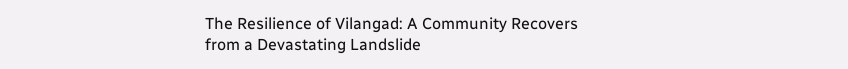The Resilience of Vilangad: A Community Recovers from a Devastating Landslide